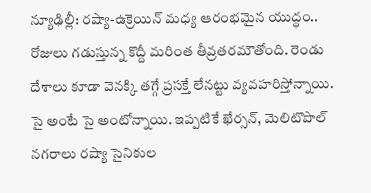న్యూఢిల్లీ: రష్యా-ఉక్రెయిన్ మధ్య ఆరంభమైన యుద్ధం.. రోజులు గడుస్తున్న కొద్దీ మరింత తీవ్రతరమౌతోంది. రెండు దేశాలు కూడా వెనక్కి తగ్గే ప్రసక్తే లేనట్టు వ్యవహరిస్తోన్నాయి. సై అంటే సై అంటోన్నాయి. ఇప్పటికే ఖేర్సన్, మెలిటొపొల్ నగరాలు రష్యా సైనికుల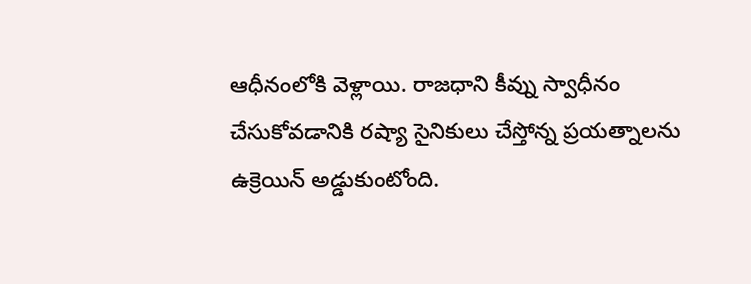ఆధీనంలోకి వెళ్లాయి. రాజధాని కీవ్ను స్వాధీనం చేసుకోవడానికి రష్యా సైనికులు చేస్తోన్న ప్రయత్నాలను ఉక్రెయిన్ అడ్డుకుంటోంది.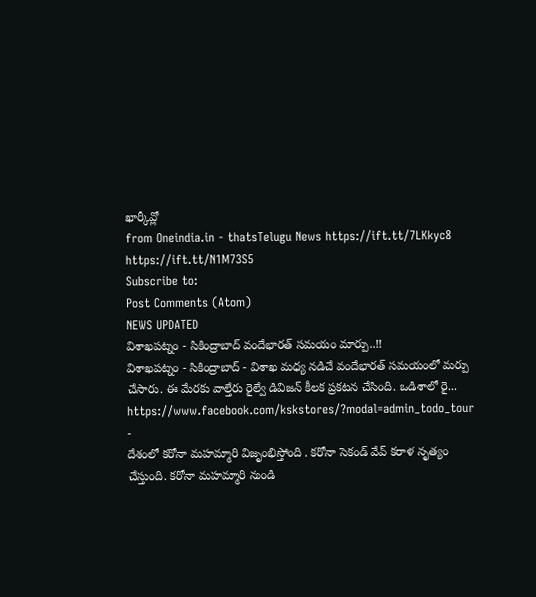ఖార్కీవ్లో
from Oneindia.in - thatsTelugu News https://ift.tt/7LKkyc8
https://ift.tt/N1M73S5
Subscribe to:
Post Comments (Atom)
NEWS UPDATED
విశాఖపట్నం - సికింద్రాబాద్ వందేభారత్ సమయం మార్పు..!!
విశాఖపట్నం - సికింద్రాబాద్ - విశాఖ మధ్య నడిచే వందేభారత్ సమయంలో మర్పు చేసారు. ఈ మేరకు వాల్తేరు రైల్వే డివిజన్ కీలక ప్రకటన చేసింది. ఒడిశాలో రై...
https://www.facebook.com/kskstores/?modal=admin_todo_tour
-
దేశంలో కరోనా మహమ్మారి విజృంభిస్తోంది . కరోనా సెకండ్ వేవ్ కరాళ నృత్యం చేస్తుంది. కరోనా మహమ్మారి నుండి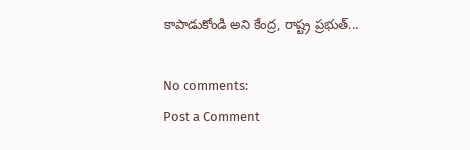కాపాడుకోండి అని కేంద్ర, రాష్ట్ర ప్రభుత్...

No comments:
Post a Comment